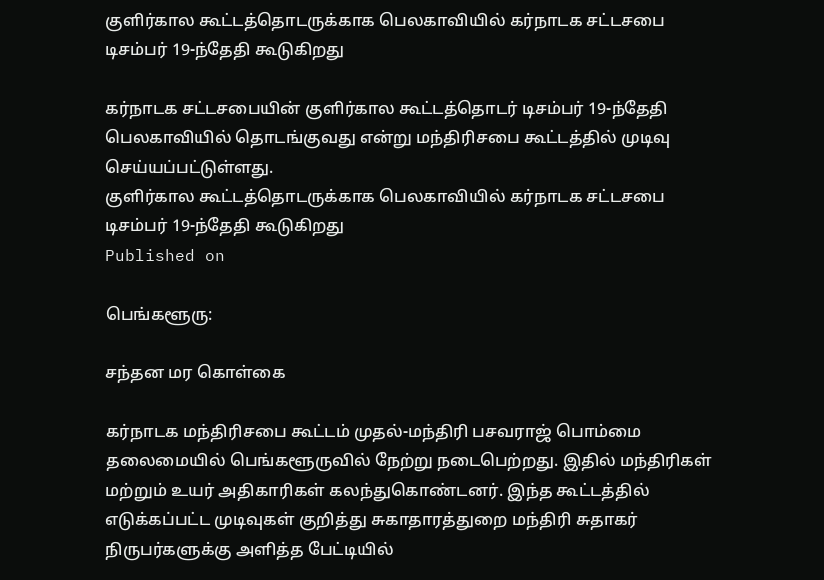குளிர்கால கூட்டத்தொடருக்காக பெலகாவியில் கர்நாடக சட்டசபை டிசம்பர் 19-ந்தேதி கூடுகிறது

கர்நாடக சட்டசபையின் குளிர்கால கூட்டத்தொடர் டிசம்பர் 19-ந்தேதி பெலகாவியில் தொடங்குவது என்று மந்திரிசபை கூட்டத்தில் முடிவு செய்யப்பட்டுள்ளது.
குளிர்கால கூட்டத்தொடருக்காக பெலகாவியில் கர்நாடக சட்டசபை டிசம்பர் 19-ந்தேதி கூடுகிறது
Published on

பெங்களூரு:

சந்தன மர கொள்கை

கர்நாடக மந்திரிசபை கூட்டம் முதல்-மந்திரி பசவராஜ் பொம்மை தலைமையில் பெங்களூருவில் நேற்று நடைபெற்றது. இதில் மந்திரிகள் மற்றும் உயர் அதிகாரிகள் கலந்துகொண்டனர். இந்த கூட்டத்தில் எடுக்கப்பட்ட முடிவுகள் குறித்து சுகாதாரத்துறை மந்திரி சுதாகர் நிருபர்களுக்கு அளித்த பேட்டியில்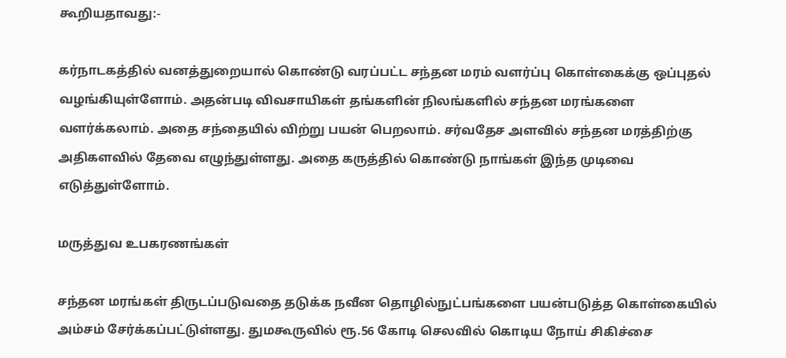கூறியதாவது:-

கர்நாடகத்தில் வனத்துறையால் கொண்டு வரப்பட்ட சந்தன மரம் வளர்ப்பு கொள்கைக்கு ஒப்புதல் வழங்கியுள்ளோம். அதன்படி விவசாயிகள் தங்களின் நிலங்களில் சந்தன மரங்களை வளர்க்கலாம். அதை சந்தையில் விற்று பயன் பெறலாம். சர்வதேச அளவில் சந்தன மரத்திற்கு அதிகளவில் தேவை எழுந்துள்ளது. அதை கருத்தில் கொண்டு நாங்கள் இந்த முடிவை எடுத்துள்ளோம்.

மருத்துவ உபகரணங்கள்

சந்தன மரங்கள் திருடப்படுவதை தடுக்க நவீன தொழில்நுட்பங்களை பயன்படுத்த கொள்கையில் அம்சம் சேர்க்கப்பட்டுள்ளது. துமகூருவில் ரூ.56 கோடி செலவில் கொடிய நோய் சிகிச்சை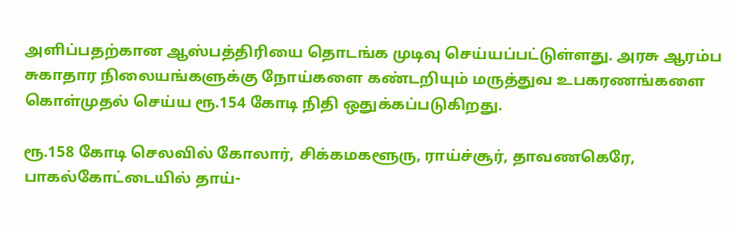அளிப்பதற்கான ஆஸ்பத்திரியை தொடங்க முடிவு செய்யப்பட்டுள்ளது. அரசு ஆரம்ப சுகாதார நிலையங்களுக்கு நோய்களை கண்டறியும் மருத்துவ உபகரணங்களை கொள்முதல் செய்ய ரூ.154 கோடி நிதி ஒதுக்கப்படுகிறது.

ரூ.158 கோடி செலவில் கோலார், சிக்கமகளூரு, ராய்ச்சூர், தாவணகெரே, பாகல்கோட்டையில் தாய்-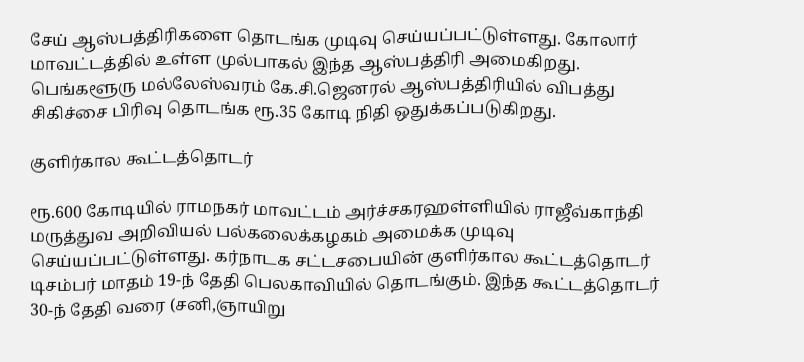சேய் ஆஸ்பத்திரிகளை தொடங்க முடிவு செய்யப்பட்டுள்ளது. கோலார் மாவட்டத்தில் உள்ள முல்பாகல் இந்த ஆஸ்பத்திரி அமைகிறது. பெங்களூரு மல்லேஸ்வரம் கே.சி.ஜெனரல் ஆஸ்பத்திரியில் விபத்து சிகிச்சை பிரிவு தொடங்க ரூ.35 கோடி நிதி ஒதுக்கப்படுகிறது.

குளிர்கால கூட்டத்தொடர்

ரூ.600 கோடியில் ராமநகர் மாவட்டம் அர்ச்சகரஹள்ளியில் ராஜீவ்காந்தி மருத்துவ அறிவியல் பல்கலைக்கழகம் அமைக்க முடிவு செய்யப்பட்டுள்ளது. கர்நாடக சட்டசபையின் குளிர்கால கூட்டத்தொடர் டிசம்பர் மாதம் 19-ந் தேதி பெலகாவியில் தொடங்கும். இந்த கூட்டத்தொடர் 30-ந் தேதி வரை (சனி,ஞாயிறு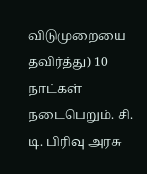விடுமுறையை தவிர்த்து) 10 நாட்கள் நடைபெறும். சி. டி. பிரிவு அரசு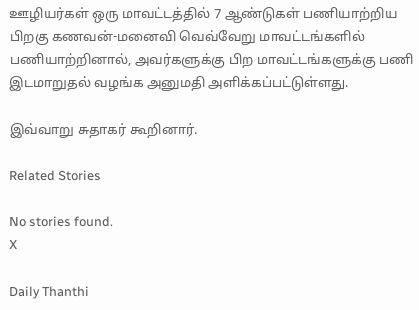ஊழியர்கள் ஒரு மாவட்டத்தில் 7 ஆண்டுகள் பணியாற்றிய பிறகு கணவன்-மனைவி வெவ்வேறு மாவட்டங்களில் பணியாற்றினால், அவர்களுக்கு பிற மாவட்டங்களுக்கு பணி இடமாறுதல் வழங்க அனுமதி அளிக்கப்பட்டுள்ளது.

இவ்வாறு சுதாகர் கூறினார்.

Related Stories

No stories found.
X

Daily Thanthi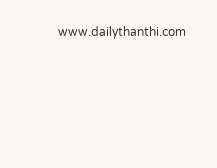www.dailythanthi.com